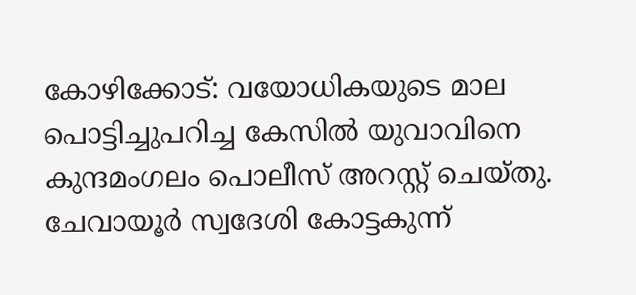കോഴിക്കോട്: വയോധികയുടെ മാല പൊട്ടിച്ചുപറിച്ച കേസിൽ യുവാവിനെ കുന്ദമംഗലം പൊലീസ് അറസ്റ്റ് ചെയ്തു. ചേവായൂർ സ്വദേശി കോട്ടകുന്ന്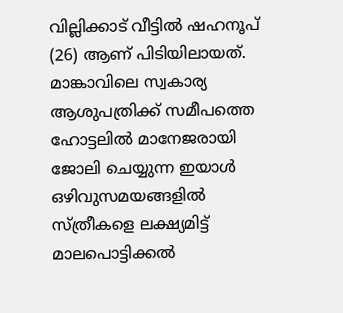വില്ലിക്കാട് വീട്ടിൽ ഷഹനൂപ് (26) ആണ് പിടിയിലായത്. മാങ്കാവിലെ സ്വകാര്യ ആശുപത്രിക്ക് സമീപത്തെ ഹോട്ടലിൽ മാനേജരായി ജോലി ചെയ്യുന്ന ഇയാൾ ഒഴിവുസമയങ്ങളിൽ സ്ത്രീകളെ ലക്ഷ്യമിട്ട് മാലപൊട്ടിക്കൽ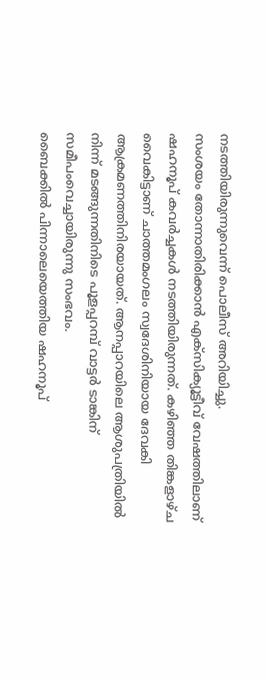നടത്തിയിരുന്നുവെന്ന് പൊലീസ് അറിയിച്ചു.
സംശയം തോന്നാതിരിക്കാൻ എക്സിക്യൂട്ടീവ് വേഷത്തിലാണ് ഷഹനൂപ് കവർച്ചകൾ നടത്തിയിരുന്നത്. കഴിഞ്ഞ തിങ്കളാഴ്ച വൈകിട്ടാണ് ചാത്തമംഗലം സ്വദേശിനിയായ ദേവകി ആക്രമണത്തിനിരയായത്. ആനപ്പാറയിലെ ആശുപത്രിയിൽ നിന്ന് മടങ്ങുന്നതിനിടെ പൂളപ്പറമ്പ് വാട്ടർ ടാങ്കിന് സമീപംവെച്ചായിരുന്നു സംഭവം.
ബൈക്കിൽ പിന്നാലെയെത്തിയ ഷഹനൂപ്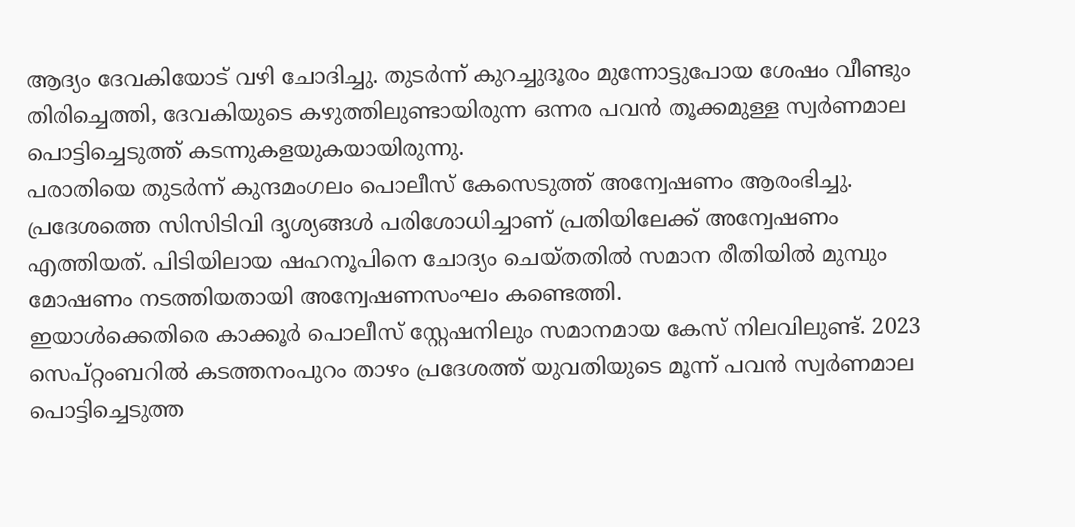ആദ്യം ദേവകിയോട് വഴി ചോദിച്ചു. തുടർന്ന് കുറച്ചുദൂരം മുന്നോട്ടുപോയ ശേഷം വീണ്ടും തിരിച്ചെത്തി, ദേവകിയുടെ കഴുത്തിലുണ്ടായിരുന്ന ഒന്നര പവൻ തൂക്കമുള്ള സ്വർണമാല പൊട്ടിച്ചെടുത്ത് കടന്നുകളയുകയായിരുന്നു.
പരാതിയെ തുടർന്ന് കുന്ദമംഗലം പൊലീസ് കേസെടുത്ത് അന്വേഷണം ആരംഭിച്ചു. പ്രദേശത്തെ സിസിടിവി ദൃശ്യങ്ങൾ പരിശോധിച്ചാണ് പ്രതിയിലേക്ക് അന്വേഷണം എത്തിയത്. പിടിയിലായ ഷഹനൂപിനെ ചോദ്യം ചെയ്തതിൽ സമാന രീതിയിൽ മുമ്പും മോഷണം നടത്തിയതായി അന്വേഷണസംഘം കണ്ടെത്തി.
ഇയാൾക്കെതിരെ കാക്കൂർ പൊലീസ് സ്റ്റേഷനിലും സമാനമായ കേസ് നിലവിലുണ്ട്. 2023 സെപ്റ്റംബറിൽ കടത്തനംപുറം താഴം പ്രദേശത്ത് യുവതിയുടെ മൂന്ന് പവൻ സ്വർണമാല പൊട്ടിച്ചെടുത്ത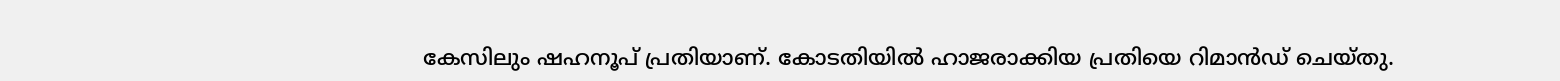കേസിലും ഷഹനൂപ് പ്രതിയാണ്. കോടതിയിൽ ഹാജരാക്കിയ പ്രതിയെ റിമാൻഡ് ചെയ്തു.